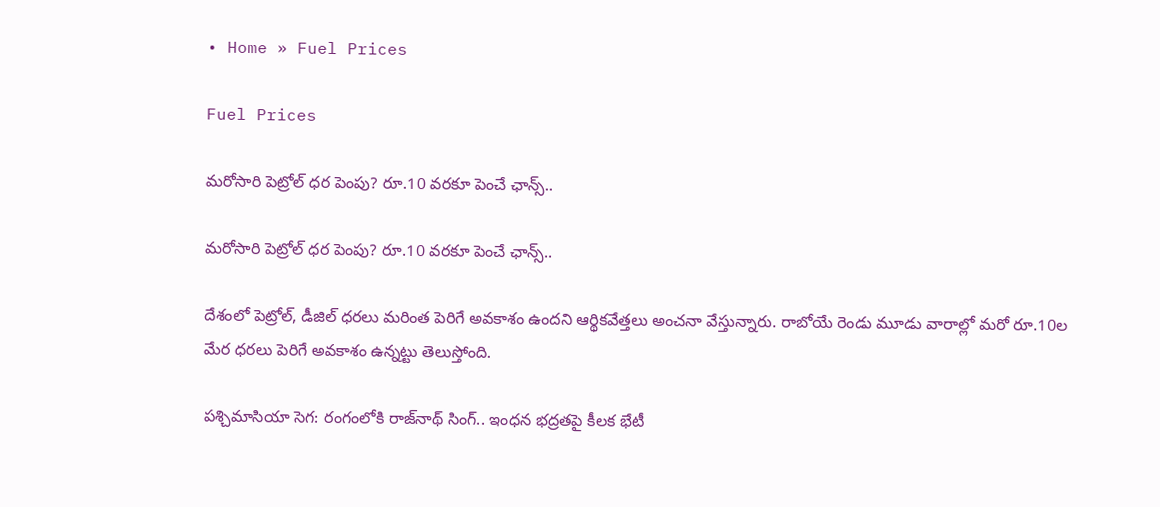• Home » Fuel Prices

Fuel Prices

మరోసారి పెట్రోల్ ధర పెంపు? రూ.10 వరకూ పెంచే ఛాన్స్..

మరోసారి పెట్రోల్ ధర పెంపు? రూ.10 వరకూ పెంచే ఛాన్స్..

దేశంలో పెట్రోల్, డీజిల్ ధరలు మరింత పెరిగే అవకాశం ఉందని ఆర్థికవేత్తలు అంచనా వేస్తున్నారు. రాబోయే రెండు మూడు వారాల్లో మరో రూ.10ల మేర ధరలు పెరిగే అవకాశం ఉన్నట్టు తెలుస్తోంది.

పశ్చిమాసియా సెగ: రంగంలోకి రాజ్‌నాథ్ సింగ్.. ఇంధన భద్రతపై కీలక భేటీ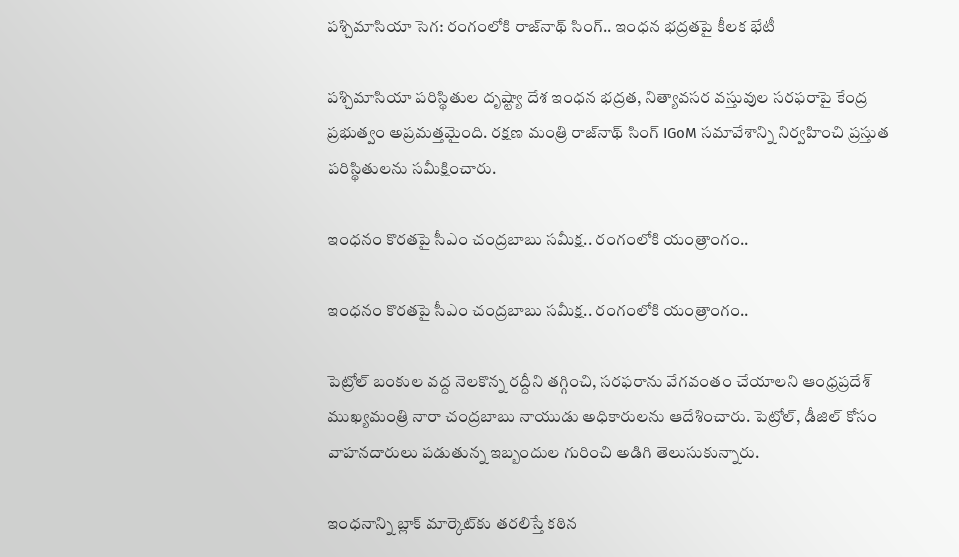పశ్చిమాసియా సెగ: రంగంలోకి రాజ్‌నాథ్ సింగ్.. ఇంధన భద్రతపై కీలక భేటీ

పశ్చిమాసియా పరిస్థితుల దృష్ట్యా దేశ ఇంధన భద్రత, నిత్యావసర వస్తువుల సరఫరాపై కేంద్ర ప్రభుత్వం అప్రమత్తమైంది. రక్షణ మంత్రి రాజ్‌నాథ్ సింగ్ IGoM సమావేశాన్ని నిర్వహించి ప్రస్తుత పరిస్థితులను సమీక్షించారు.

ఇంధనం కొరతపై సీఎం చంద్రబాబు సమీక్ష.. రంగంలోకి యంత్రాంగం..

ఇంధనం కొరతపై సీఎం చంద్రబాబు సమీక్ష.. రంగంలోకి యంత్రాంగం..

పెట్రోల్ బంకుల వద్ద నెలకొన్న రద్దీని తగ్గించి, సరఫరాను వేగవంతం చేయాలని ఆంధ్రప్రదేశ్ ముఖ్యమంత్రి నారా చంద్రబాబు నాయుడు అధికారులను ఆదేశించారు. పెట్రోల్, డీజిల్ కోసం వాహనదారులు పడుతున్న ఇబ్బందుల గురించి అడిగి తెలుసుకున్నారు.

ఇంధనాన్ని బ్లాక్ మార్కెట్‌కు తరలిస్తే కఠిన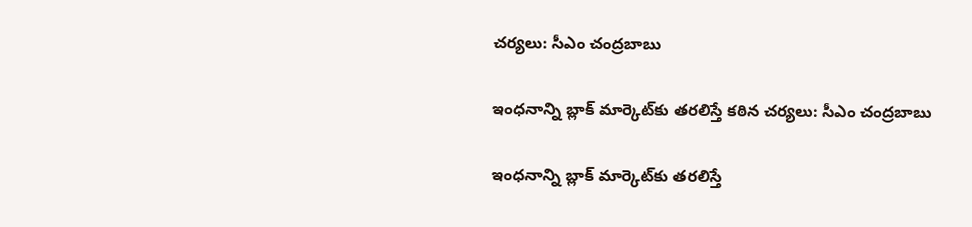చర్యలు: సీఎం చంద్రబాబు

ఇంధనాన్ని బ్లాక్ మార్కెట్‌కు తరలిస్తే కఠిన చర్యలు: సీఎం చంద్రబాబు

ఇంధనాన్ని బ్లాక్ మార్కెట్‌కు తరలిస్తే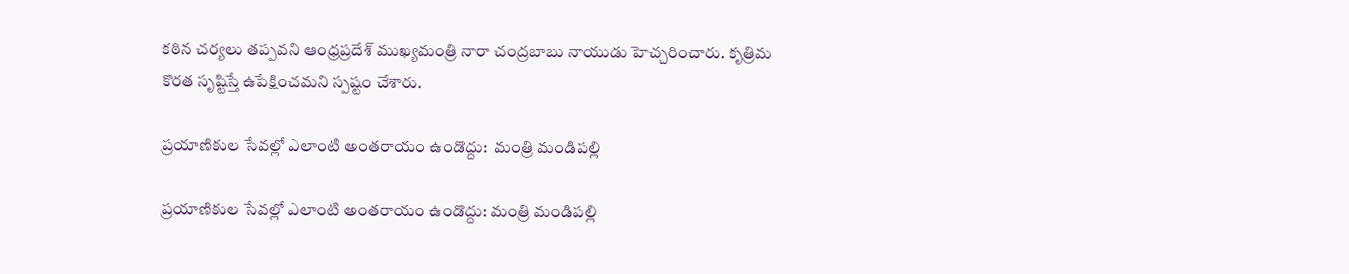కఠిన చర్యలు తప్పవని ఆంధ్రప్రదేశ్ ముఖ్యమంత్రి నారా చంద్రబాబు నాయుడు హెచ్చరించారు. కృత్రిమ కొరత సృష్టిస్తే ఉపేక్షించమని స్పష్టం చేశారు.

ప్రయాణికుల సేవల్లో ఎలాంటి అంతరాయం ఉండొద్దు:  మంత్రి మండిపల్లి

ప్రయాణికుల సేవల్లో ఎలాంటి అంతరాయం ఉండొద్దు: మంత్రి మండిపల్లి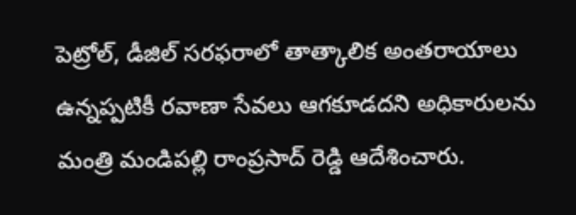పెట్రోల్, డీజిల్ సరఫరాలో తాత్కాలిక అంతరాయాలు ఉన్నప్పటికీ రవాణా సేవలు ఆగకూడదని అధికారులను మంత్రి మండిపల్లి రాంప్రసాద్ రెడ్డి ఆదేశించారు.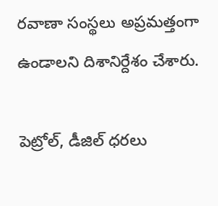రవాణా సంస్థలు అప్రమత్తంగా ఉండాలని దిశానిర్దేశం చేశారు.

పెట్రోల్, డీజిల్ ధరలు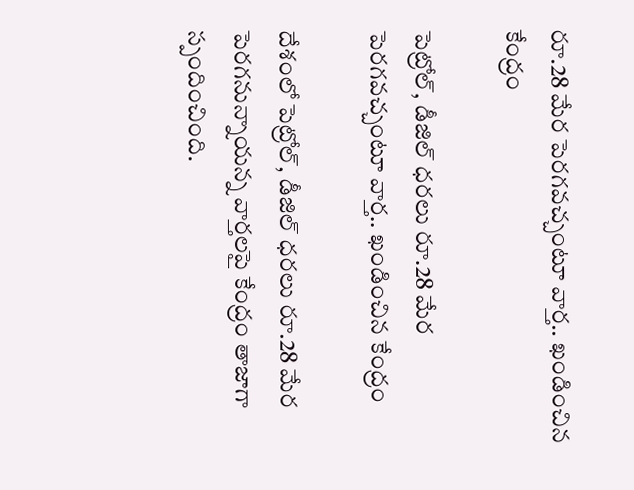రూ.28 మేర పెరగవచ్చంటూ వార్త.. ఖండించిన కేంద్రం

పెట్రోల్, డీజిల్ ధరలు రూ.28 మేర పెరగవచ్చంటూ వార్త.. ఖండించిన కేంద్రం

దేశంలో పెట్రోల్, డీజిల్ ధరలు రూ.28 మేర పెరగనున్నాయన్న వార్తలపై కేంద్రం తాజాగా స్పందించింది.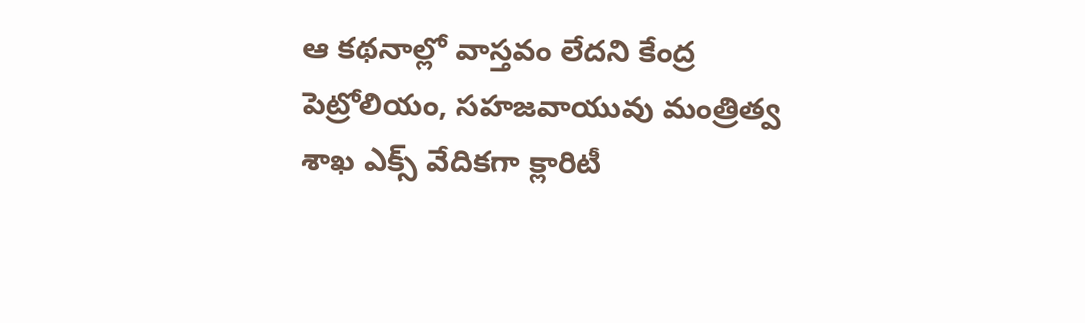ఆ కథనాల్లో వాస్తవం లేదని కేంద్ర పెట్రోలియం, సహజవాయువు మంత్రిత్వ శాఖ ఎక్స్ వేదికగా క్లారిటీ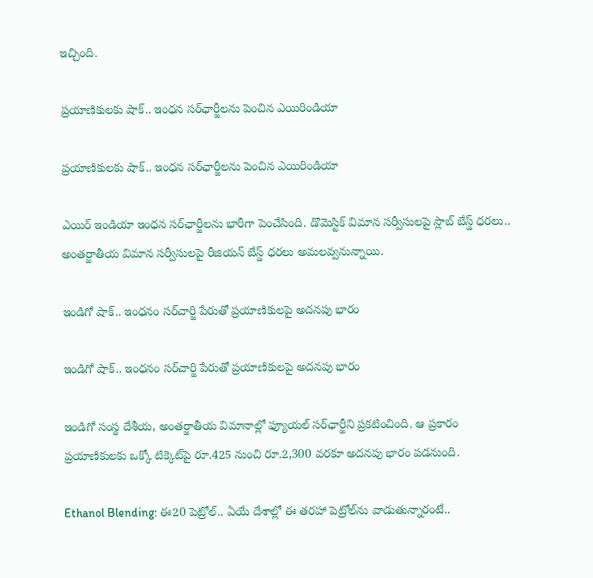ఇచ్చింది.

ప్రయాణికులకు షాక్.. ఇంధన సర్‌ఛార్జీలను పెంచిన ఎయిరిండియా

ప్రయాణికులకు షాక్.. ఇంధన సర్‌ఛార్జీలను పెంచిన ఎయిరిండియా

ఎయిర్ ఇండియా ఇంధన సర్‌ఛార్జీలను భారీగా పెంచేసింది. డొమెస్టిక్ విమాన సర్వీసులపై స్లాబ్ బేస్డ్ ధరలు.. అంతర్జాతీయ విమాన సర్వీసులపై రీజియన్ బేస్డ్ ధరలు అమలవ్వనున్నాయి.

ఇండిగో షాక్.. ఇంధనం సర్‌చార్జి పేరుతో ప్రయాణికులపై అదనపు భారం

ఇండిగో షాక్.. ఇంధనం సర్‌చార్జి పేరుతో ప్రయాణికులపై అదనపు భారం

ఇండిగో సంస్థ దేశీయ, అంతర్జాతీయ విమానాల్లో ఫ్యూయల్ సర్‌ఛార్జీని ప్రకటించింది. ఆ ప్రకారం ప్రయాణికులకు ఒక్కో టిక్కెట్‌పై రూ.425 నుంచి రూ.2,300 వరకూ అదనపు భారం పడనుంది.

Ethanol Blending: ఈ20 పెట్రోల్.. ఏయే దేశాల్లో ఈ తరహా పెట్రోల్‌ను వాడుతున్నారంటే..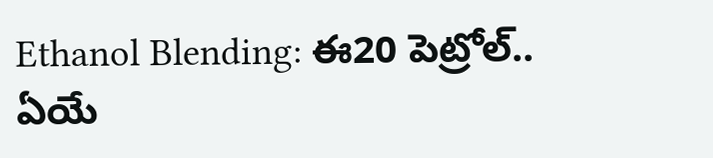Ethanol Blending: ఈ20 పెట్రోల్.. ఏయే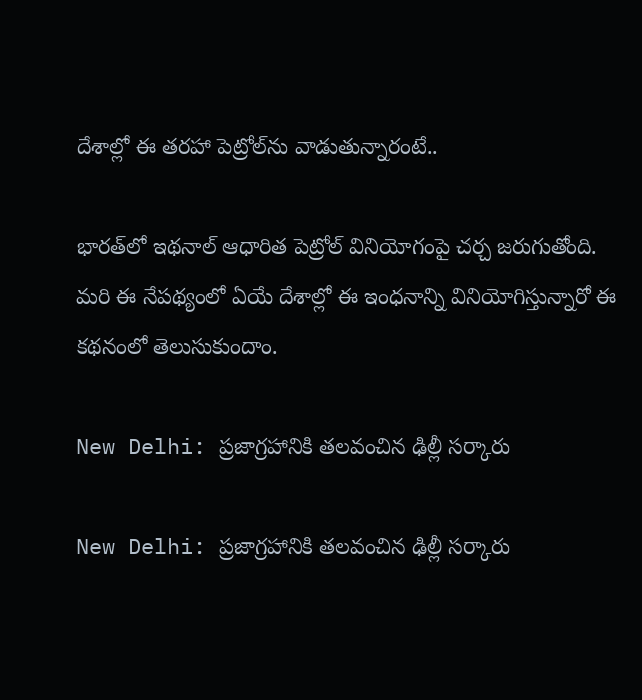దేశాల్లో ఈ తరహా పెట్రోల్‌ను వాడుతున్నారంటే..

భారత్‌లో ఇథనాల్ ఆధారిత పెట్రోల్ వినియోగంపై చర్చ జరుగుతోంది. మరి ఈ నేపథ్యంలో ఏయే దేశాల్లో ఈ ఇంధనాన్ని వినియోగిస్తున్నారో ఈ కథనంలో తెలుసుకుందాం.

New Delhi: ప్రజాగ్రహానికి తలవంచిన ఢిల్లీ సర్కారు

New Delhi: ప్రజాగ్రహానికి తలవంచిన ఢిల్లీ సర్కారు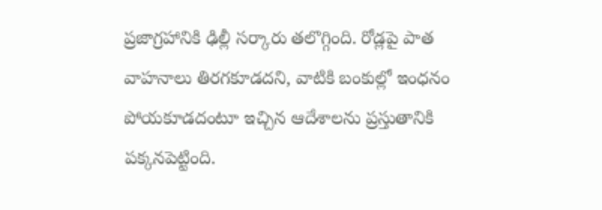ప్రజాగ్రహానికి ఢిల్లీ సర్కారు తలొగ్గింది. రోడ్లపై పాత వాహనాలు తిరగకూడదని, వాటికి బంకుల్లో ఇంధనం పోయకూడదంటూ ఇచ్చిన ఆదేశాలను ప్రస్తుతానికి పక్కనపెట్టింది.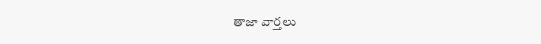తాజా వార్తలు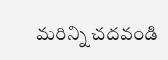మరిన్ని చదవండి